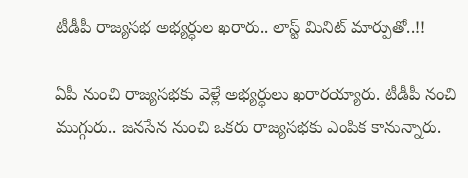టీడీపీ రాజ్యసభ అభ్యర్ధుల ఖరారు.. లాస్ట్ మినిట్ మార్పుతో..!!

ఏపీ నుంచి రాజ్యసభకు వెళ్లే అభ్యర్ధులు ఖరారయ్యారు. టీడీపీ నంచి ముగ్గురు.. జనసేన నుంచి ఒకరు రాజ్యసభకు ఎంపిక కానున్నారు.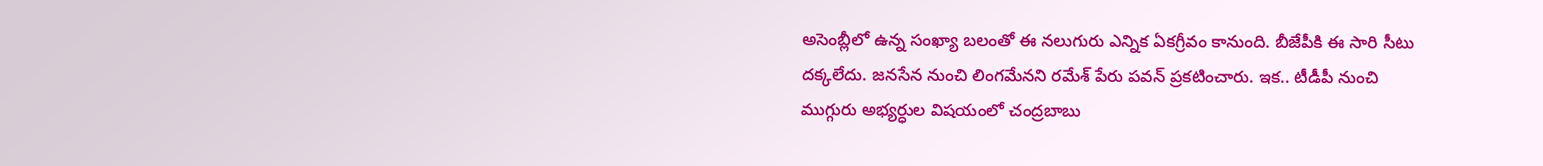అసెంబ్లీలో ఉన్న సంఖ్యా బలంతో ఈ నలుగురు ఎన్నిక ఏకగ్రీవం కానుంది. బీజేపీకి ఈ సారి సీటు దక్కలేదు. జనసేన నుంచి లింగమేనని రమేశ్ పేరు పవన్ ప్రకటించారు. ఇక.. టీడీపీ నుంచి ముగ్గురు అభ్యర్ధుల విషయంలో చంద్రబాబు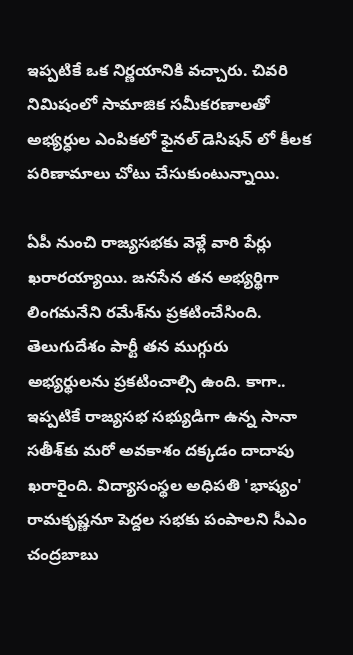ఇప్పటికే ఒక నిర్ణయానికి వచ్చారు. చివరి నిమిషంలో సామాజిక సమీకరణాలతో అభ్యర్ధుల ఎంపికలో ఫైనల్ డెసిషన్ లో కీలక పరిణామాలు చోటు చేసుకుంటున్నాయి.

ఏపీ నుంచి రాజ్యసభకు వెళ్లే వారి పేర్లు ఖరారయ్యాయి. జనసేన తన అభ్యర్థిగా లింగమనేని రమేశ్‌ను ప్రకటించేసింది. తెలుగుదేశం పార్టీ తన ముగ్గురు అభ్యర్థులను ప్రకటించాల్సి ఉంది. కాగా.. ఇప్పటికే రాజ్యసభ సభ్యుడిగా ఉన్న సానా సతీశ్‌కు మరో అవకాశం దక్కడం దాదాపు ఖరారైంది. విద్యాసంస్థల అధిపతి 'భాష్యం' రామకృష్ణనూ పెద్దల సభకు పంపాలని సీఎం చంద్రబాబు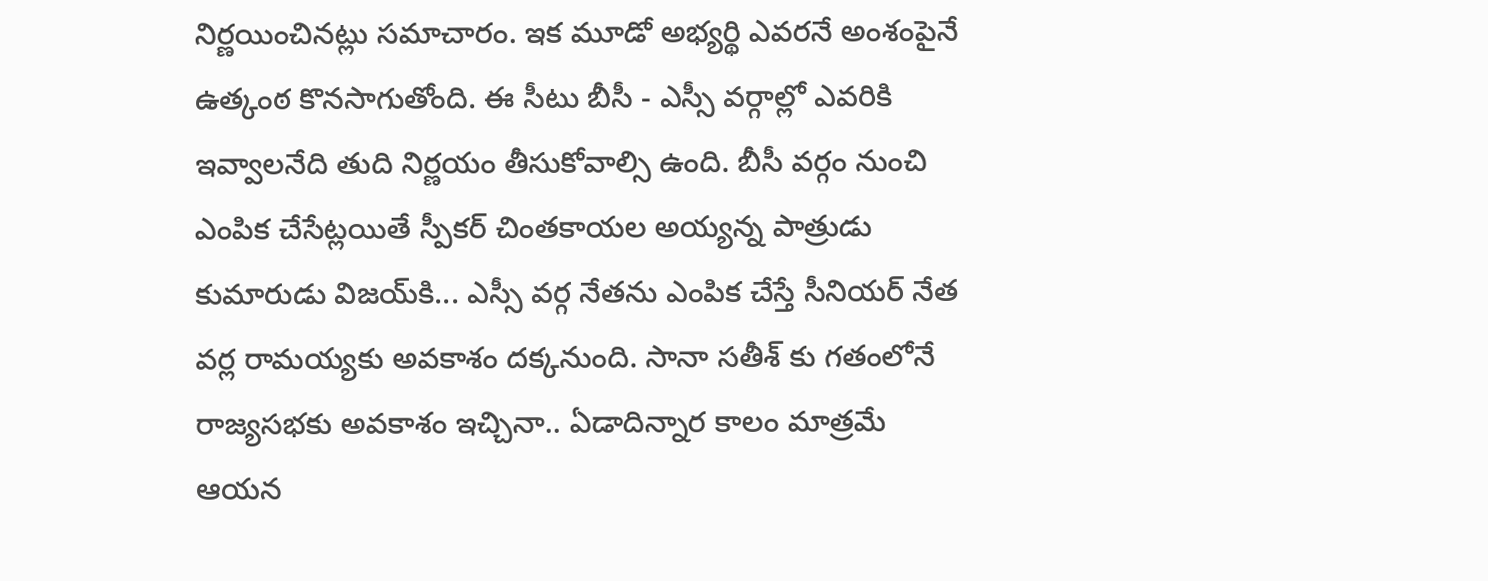నిర్ణయించినట్లు సమాచారం. ఇక మూడో అభ్యర్థి ఎవరనే అంశంపైనే ఉత్కంఠ కొనసాగుతోంది. ఈ సీటు బీసీ - ఎస్సీ వర్గాల్లో ఎవరికి ఇవ్వాలనేది తుది నిర్ణయం తీసుకోవాల్సి ఉంది. బీసీ వర్గం నుంచి ఎంపిక చేసేట్లయితే స్పీకర్‌ చింతకాయల అయ్యన్న పాత్రుడు కుమారుడు విజయ్‌కి... ఎస్సీ వర్గ నేతను ఎంపిక చేస్తే సీనియర్‌ నేత వర్ల రామయ్యకు అవకాశం దక్కనుంది. సానా సతీశ్ కు గతంలోనే రాజ్యసభకు అవకాశం ఇచ్చినా.. ఏడాదిన్నార కాలం మాత్రమే ఆయన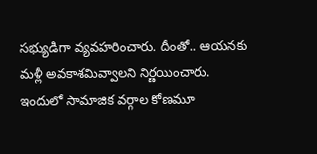సభ్యుడిగా వ్యవహరించారు. దీంతో.. ఆయనకు మళ్లీ అవకాశమివ్వాలని నిర్ణయించారు. ఇందులో సామాజిక వర్గాల కోణమూ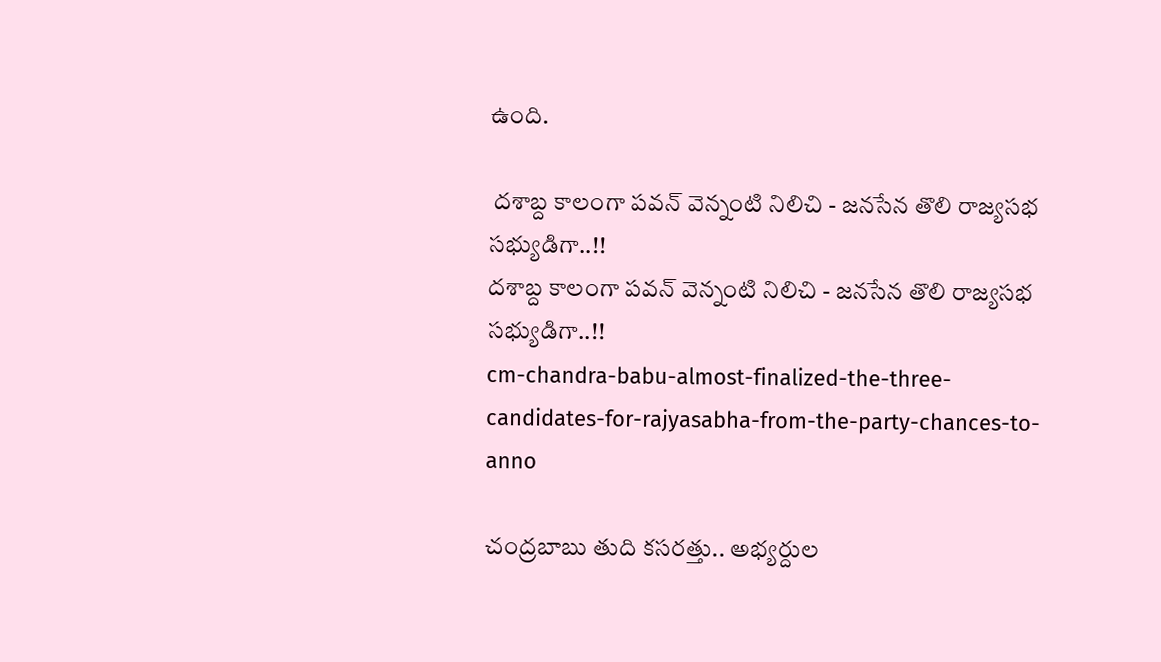ఉంది.

 దశాబ్ద కాలంగా పవన్ వెన్నంటి నిలిచి - జనసేన తొలి రాజ్యసభ సభ్యుడిగా..!!
దశాబ్ద కాలంగా పవన్ వెన్నంటి నిలిచి - జనసేన తొలి రాజ్యసభ సభ్యుడిగా..!!
cm-chandra-babu-almost-finalized-the-three-candidates-for-rajyasabha-from-the-party-chances-to-anno

చంద్రబాబు తుది కసరత్తు.. అభ్యర్దుల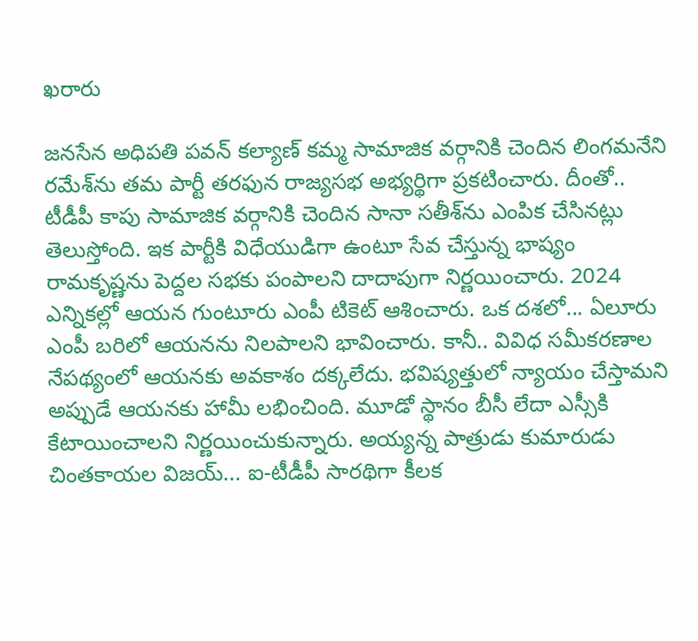ఖరారు

జనసేన అధిపతి పవన్‌ కల్యాణ్‌ కమ్మ సామాజిక వర్గానికి చెందిన లింగమనేని రమేశ్‌ను తమ పార్టీ తరఫున రాజ్యసభ అభ్యర్థిగా ప్రకటించారు. దీంతో.. టీడీపీ కాపు సామాజిక వర్గానికి చెందిన సానా సతీశ్‌ను ఎంపిక చేసినట్లు తెలుస్తోంది. ఇక పార్టీకి విధేయుడిగా ఉంటూ సేవ చేస్తున్న భాష్యం రామకృష్ణను పెద్దల సభకు పంపాలని దాదాపుగా నిర్ణయించారు. 2024 ఎన్నికల్లో ఆయన గుంటూరు ఎంపీ టికెట్‌ ఆశించారు. ఒక దశలో... ఏలూరు ఎంపీ బరిలో ఆయనను నిలపాలని భావించారు. కానీ.. వివిధ సమీకరణాల నేపథ్యంలో ఆయనకు అవకాశం దక్కలేదు. భవిష్యత్తులో న్యాయం చేస్తామని అప్పుడే ఆయనకు హామీ లభించింది. మూడో స్థానం బీసీ లేదా ఎస్సీకి కేటాయించాలని నిర్ణయించుకున్నారు. అయ్యన్న పాత్రుడు కుమారుడు చింతకాయల విజయ్‌... ఐ-టీడీపీ సారథిగా కీలక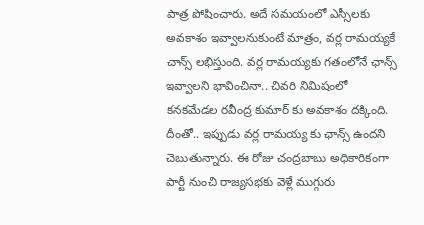పాత్ర పోషించారు. అదే సమయంలో ఎస్సీలకు అవకాశం ఇవ్వాలనుకుంటే మాత్రం, వర్ల రామయ్యకే చాన్స్‌ లభిస్తుంది. వర్ల రామయ్యకు గతంలోనే ఛాన్స్ ఇవ్వాలని భావించినా.. చివరి నిమిషంలో కనకమేడల రవీంద్ర కుమార్ కు అవకాశం దక్కింది. దీంతో.. ఇప్పుడు వర్ల రామయ్య కు ఛాన్స్ ఉందని చెబుతున్నారు. ఈ రోజు చంద్రబాబు అధికారికంగా పార్టీ నుంచి రాజ్యసభకు వెళ్లే ముగ్గురు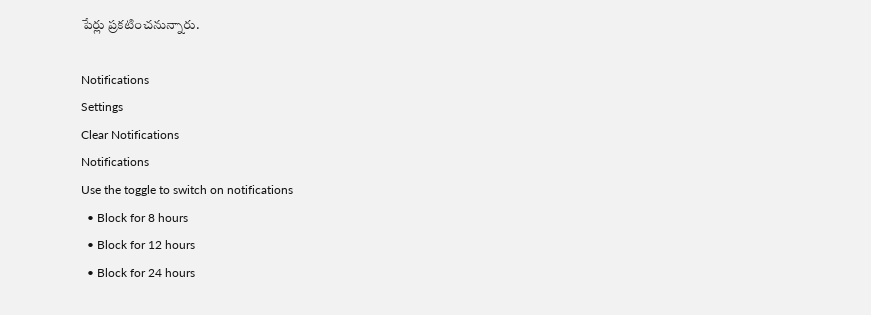పేర్లు ప్రకటించనున్నారు.

Notifications
Settings
Clear Notifications
Notifications
Use the toggle to switch on notifications
  • Block for 8 hours
  • Block for 12 hours
  • Block for 24 hours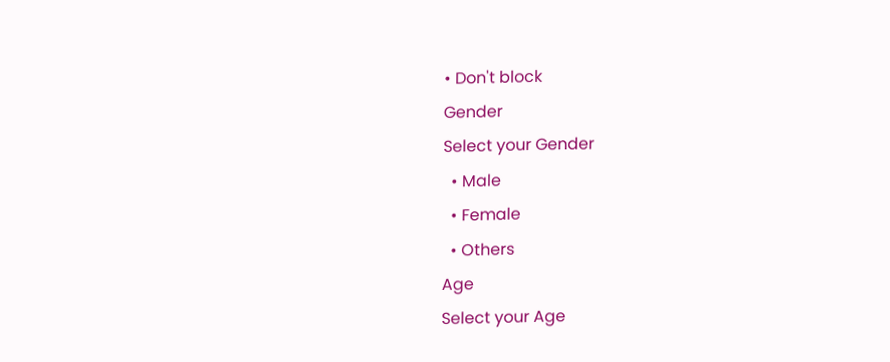• Don't block
Gender
Select your Gender
  • Male
  • Female
  • Others
Age
Select your Age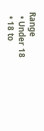Range
  • Under 18
  • 18 to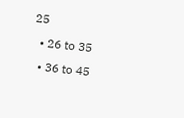25
  • 26 to 35
  • 36 to 45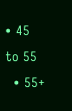• 45 to 55
  • 55+